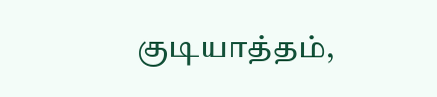குடியாத்தம்,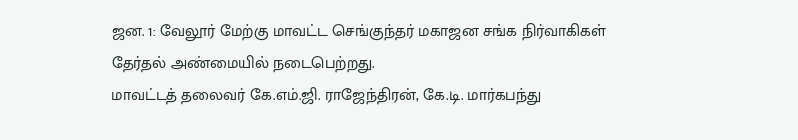ஜன. 1: வேலூர் மேற்கு மாவட்ட செங்குந்தர் மகாஜன சங்க நிர்வாகிகள் தேர்தல் அண்மையில் நடைபெற்றது.
மாவட்டத் தலைவர் கே.எம்.ஜி. ராஜேந்திரன், கே.டி. மார்கபந்து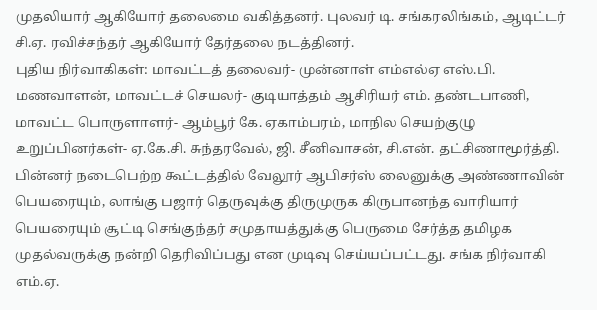முதலியார் ஆகியோர் தலைமை வகித்தனர். புலவர் டி. சங்கரலிங்கம், ஆடிட்டர் சி.ஏ. ரவிச்சந்தர் ஆகியோர் தேர்தலை நடத்தினர்.
புதிய நிர்வாகிகள்: மாவட்டத் தலைவர்- முன்னாள் எம்எல்ஏ எஸ்.பி. மணவாளன், மாவட்டச் செயலர்- குடியாத்தம் ஆசிரியர் எம். தண்டபாணி, மாவட்ட பொருளாளர்- ஆம்பூர் கே. ஏகாம்பரம், மாநில செயற்குழு உறுப்பினர்கள்- ஏ.கே.சி. சுந்தரவேல், ஜி. சீனிவாசன், சி.என். தட்சிணாமூர்த்தி. பின்னர் நடைபெற்ற கூட்டத்தில் வேலூர் ஆபிசர்ஸ் லைனுக்கு அண்ணாவின் பெயரையும், லாங்கு பஜார் தெருவுக்கு திருமுருக கிருபானந்த வாரியார் பெயரையும் சூட்டி செங்குந்தர் சமுதாயத்துக்கு பெருமை சேர்த்த தமிழக முதல்வருக்கு நன்றி தெரிவிப்பது என முடிவு செய்யப்பட்டது. சங்க நிர்வாகி எம்.ஏ.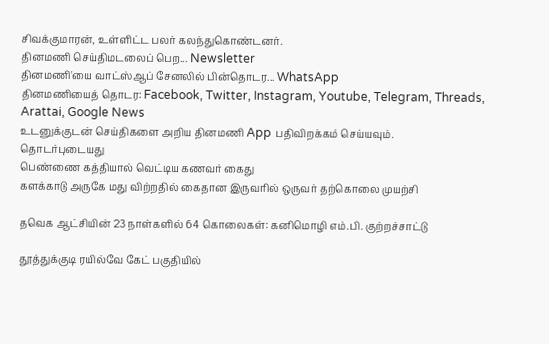சிவக்குமாரன், உள்ளிட்ட பலர் கலந்துகொண்டனர்.
தினமணி செய்திமடலைப் பெற... Newsletter
தினமணி'யை வாட்ஸ்ஆப் சேனலில் பின்தொடர... WhatsApp
தினமணியைத் தொடர: Facebook, Twitter, Instagram, Youtube, Telegram, Threads, Arattai, Google News
உடனுக்குடன் செய்திகளை அறிய தினமணி App பதிவிறக்கம் செய்யவும்.
தொடர்புடையது
பெண்ணை கத்தியால் வெட்டிய கணவர் கைது
களக்காடு அருகே மது விற்றதில் கைதான இருவரில் ஒருவர் தற்கொலை முயற்சி

தவெக ஆட்சியின் 23 நாள்களில் 64 கொலைகள்: கனிமொழி எம்.பி. குற்றச்சாட்டு

தூத்துக்குடி ரயில்வே கேட் பகுதியில்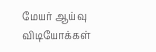மேயர் ஆய்வு
விடியோக்கள்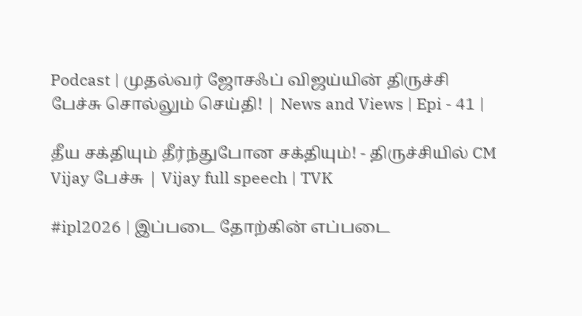Podcast | முதல்வர் ஜோசஃப் விஜய்யின் திருச்சி பேச்சு சொல்லும் செய்தி! | News and Views | Epi - 41 |

தீய சக்தியும் தீர்ந்துபோன சக்தியும்! - திருச்சியில் CM Vijay பேச்சு | Vijay full speech | TVK

#ipl2026 | இப்படை தோற்கின் எப்படை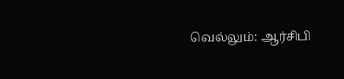வெல்லும்: ஆர்சிபி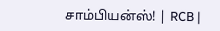சாம்பியன்ஸ்! | RCB |